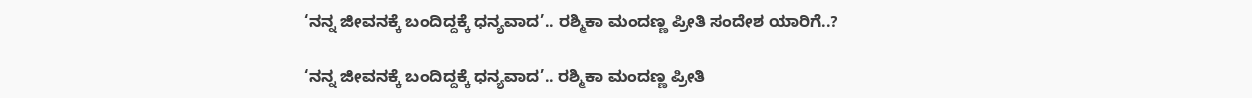‘ನನ್ನ ಜೀವನಕ್ಕೆ ಬಂದಿದ್ದಕ್ಕೆ ಧನ್ಯವಾದ’.. ರಶ್ಮಿಕಾ ಮಂದಣ್ಣ ಪ್ರೀತಿ ಸಂದೇಶ ಯಾರಿಗೆ..?

‘ನನ್ನ ಜೀವನಕ್ಕೆ ಬಂದಿದ್ದಕ್ಕೆ ಧನ್ಯವಾದ’.. ರಶ್ಮಿಕಾ ಮಂದಣ್ಣ ಪ್ರೀತಿ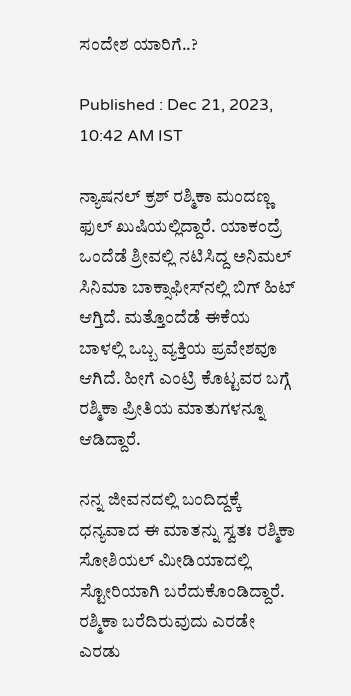ಸಂದೇಶ ಯಾರಿಗೆ..?

Published : Dec 21, 2023, 10:42 AM IST

ನ್ಯಾಷನಲ್ ಕ್ರಶ್ ರಶ್ಮಿಕಾ ಮಂದಣ್ಣ ಫುಲ್ ಖುಷಿಯಲ್ಲಿದ್ದಾರೆ. ಯಾಕಂದ್ರೆ ಒಂದೆಡೆ ಶ್ರೀವಲ್ಲಿ ನಟಿಸಿದ್ದ ಅನಿಮಲ್ ಸಿನಿಮಾ ಬಾಕ್ಸಾಫೀಸ್‌ನಲ್ಲಿ ಬಿಗ್ ಹಿಟ್ ಆಗ್ತಿದೆ. ಮತ್ತೊಂದೆಡೆ ಈಕೆಯ ಬಾಳಲ್ಲಿ ಒಬ್ಬ ವ್ಯಕ್ತಿಯ ಪ್ರವೇಶವೂ ಆಗಿದೆ. ಹೀಗೆ ಎಂಟ್ರಿ ಕೊಟ್ಟವರ ಬಗ್ಗೆ ರಶ್ಮಿಕಾ ಪ್ರೀತಿಯ ಮಾತುಗಳನ್ನೂ ಆಡಿದ್ದಾರೆ.

ನನ್ನ ಜೀವನದಲ್ಲಿ ಬಂದಿದ್ದಕ್ಕೆ ಧನ್ಯವಾದ ಈ ಮಾತನ್ನು ಸ್ವತಃ ರಶ್ಮಿಕಾ ಸೋಶಿಯಲ್ ಮೀಡಿಯಾದಲ್ಲಿ ಸ್ಟೋರಿಯಾಗಿ ಬರೆದುಕೊಂಡಿದ್ದಾರೆ. ರಶ್ಮಿಕಾ ಬರೆದಿರುವುದು ಎರಡೇ ಎರಡು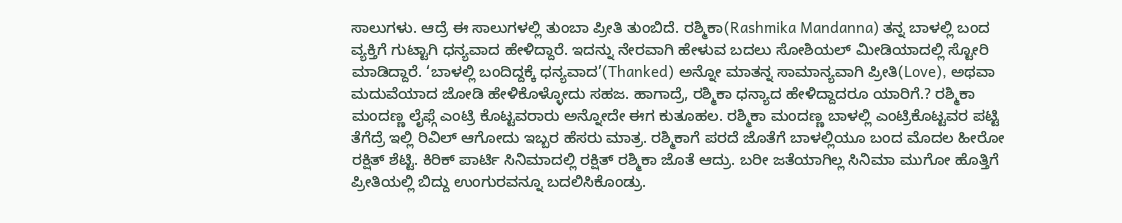ಸಾಲುಗಳು. ಆದ್ರೆ ಈ ಸಾಲುಗಳಲ್ಲಿ ತುಂಬಾ ಪ್ರೀತಿ ತುಂಬಿದೆ. ರಶ್ಮಿಕಾ(Rashmika Mandanna) ತನ್ನ ಬಾಳಲ್ಲಿ ಬಂದ ವ್ಯಕ್ತಿಗೆ ಗುಟ್ಟಾಗಿ ಧನ್ಯವಾದ ಹೇಳಿದ್ದಾರೆ. ಇದನ್ನು ನೇರವಾಗಿ ಹೇಳುವ ಬದಲು ಸೋಶಿಯಲ್ ಮೀಡಿಯಾದಲ್ಲಿ ಸ್ಟೋರಿ ಮಾಡಿದ್ದಾರೆ. ‘ಬಾಳಲ್ಲಿ ಬಂದಿದ್ದಕ್ಕೆ ಧನ್ಯವಾದ’(Thanked) ಅನ್ನೋ ಮಾತನ್ನ ಸಾಮಾನ್ಯವಾಗಿ ಪ್ರೀತಿ(Love), ಅಥವಾ ಮದುವೆಯಾದ ಜೋಡಿ ಹೇಳಿಕೊಳ್ಳೋದು ಸಹಜ. ಹಾಗಾದ್ರೆ, ರಶ್ಮಿಕಾ ಧನ್ಯಾದ ಹೇಳಿದ್ದಾದರೂ ಯಾರಿಗೆ.? ರಶ್ಮಿಕಾ ಮಂದಣ್ಣ ಲೈಫ್ಗೆ ಎಂಟ್ರಿ ಕೊಟ್ಟವರಾರು ಅನ್ನೋದೇ ಈಗ ಕುತೂಹಲ. ರಶ್ಮಿಕಾ ಮಂದಣ್ಣ ಬಾಳಲ್ಲಿ ಎಂಟ್ರಿಕೊಟ್ಟವರ ಪಟ್ಟಿ ತೆಗೆದ್ರೆ ಇಲ್ಲಿ ರಿವಿಲ್ ಆಗೋದು ಇಬ್ಬರ ಹೆಸರು ಮಾತ್ರ. ರಶ್ಮಿಕಾಗೆ ಪರದೆ ಜೊತೆಗೆ ಬಾಳಲ್ಲಿಯೂ ಬಂದ ಮೊದಲ ಹೀರೋ ರಕ್ಷಿತ್ ಶೆಟ್ಟಿ. ಕಿರಿಕ್ ಪಾರ್ಟಿ ಸಿನಿಮಾದಲ್ಲಿ ರಕ್ಷಿತ್ ರಶ್ಮಿಕಾ ಜೊತೆ ಆದ್ರು. ಬರೀ ಜತೆಯಾಗಿಲ್ಲ ಸಿನಿಮಾ ಮುಗೋ ಹೊತ್ತಿಗೆ ಪ್ರೀತಿಯಲ್ಲಿ ಬಿದ್ದು ಉಂಗುರವನ್ನೂ ಬದಲಿಸಿಕೊಂಡ್ರು.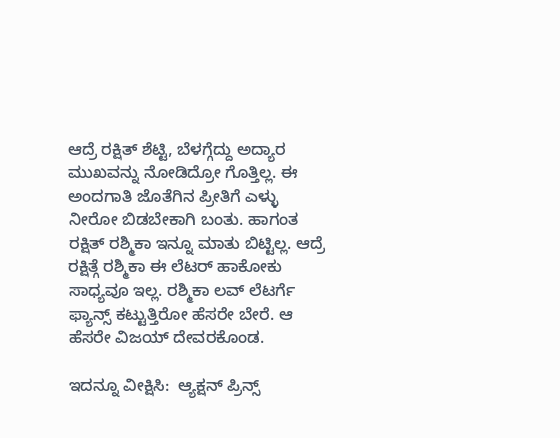ಆದ್ರೆ ರಕ್ಷಿತ್ ಶೆಟ್ಟಿ, ಬೆಳಗ್ಗೆದ್ದು ಅದ್ಯಾರ ಮುಖವನ್ನು ನೋಡಿದ್ರೋ ಗೊತ್ತಿಲ್ಲ. ಈ ಅಂದಗಾತಿ ಜೊತೆಗಿನ ಪ್ರೀತಿಗೆ ಎಳ್ಳು ನೀರೋ ಬಿಡಬೇಕಾಗಿ ಬಂತು. ಹಾಗಂತ ರಕ್ಷಿತ್ ರಶ್ಮಿಕಾ ಇನ್ನೂ ಮಾತು ಬಿಟ್ಟಿಲ್ಲ. ಆದ್ರೆ ರಕ್ಷಿತ್ಗೆ ರಶ್ಮಿಕಾ ಈ ಲೆಟರ್ ಹಾಕೋಕು ಸಾಧ್ಯವೂ ಇಲ್ಲ. ರಶ್ಮಿಕಾ ಲವ್ ಲೆಟರ್ಗೆ ಫ್ಯಾನ್ಸ್ ಕಟ್ಟುತ್ತಿರೋ ಹೆಸರೇ ಬೇರೆ. ಆ ಹೆಸರೇ ವಿಜಯ್ ದೇವರಕೊಂಡ.

ಇದನ್ನೂ ವೀಕ್ಷಿಸಿ:  ಆ್ಯಕ್ಷನ್ ಪ್ರಿನ್ಸ್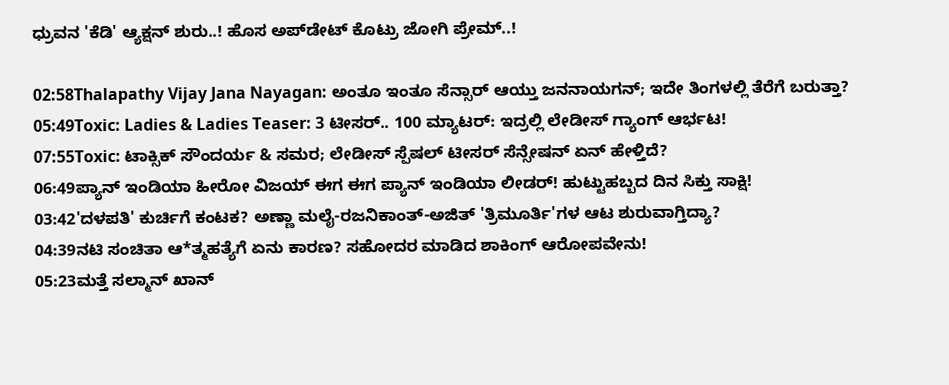ಧ್ರುವನ 'ಕೆಡಿ' ಆ್ಯಕ್ಷನ್ ಶುರು..! ಹೊಸ ಅಪ್‌ಡೇಟ್ ಕೊಟ್ರು ಜೋಗಿ ಪ್ರೇಮ್..!

02:58Thalapathy Vijay Jana Nayagan: ಅಂತೂ ಇಂತೂ ಸೆನ್ಸಾರ್ ಆಯ್ತು ಜನನಾಯಗನ್; ಇದೇ ತಿಂಗಳಲ್ಲಿ ತೆರೆಗೆ ಬರುತ್ತಾ?
05:49Toxic: Ladies & Ladies Teaser: 3 ಟೀಸರ್.. 100 ಮ್ಯಾಟರ್: ಇದ್ರಲ್ಲಿ ಲೇಡೀಸ್ ಗ್ಯಾಂಗ್ ಆರ್ಭಟ!
07:55Toxic: ಟಾಕ್ಸಿಕ್ ಸೌಂದರ್ಯ & ಸಮರ; ಲೇಡೀಸ್ ಸ್ಪೆಷಲ್ ಟೀಸರ್ ಸೆನ್ಸೇಷನ್‌ ಏನ್ ಹೇಳ್ತಿದೆ?
06:49ಪ್ಯಾನ್ ಇಂಡಿಯಾ ಹೀರೋ ವಿಜಯ್ ಈಗ ಈಗ ಪ್ಯಾನ್ ಇಂಡಿಯಾ ಲೀಡರ್! ಹುಟ್ಟುಹಬ್ಬದ ದಿನ ಸಿಕ್ತು ಸಾಕ್ಷಿ!
03:42'ದಳಪತಿ' ಕುರ್ಚಿಗೆ ಕಂಟಕ? ಅಣ್ಣಾ ಮಲೈ-ರಜನಿಕಾಂತ್-ಅಜಿತ್ 'ತ್ರಿಮೂರ್ತಿ'ಗಳ ಆಟ ಶುರುವಾಗ್ತಿದ್ಯಾ?
04:39ನಟಿ ಸಂಚಿತಾ ಆ*ತ್ಮಹತ್ಯೆಗೆ ಏನು ಕಾರಣ? ಸಹೋದರ ಮಾಡಿದ ಶಾಕಿಂಗ್ ಆರೋಪವೇನು!
05:23ಮತ್ತೆ ಸಲ್ಮಾನ್ ಖಾನ್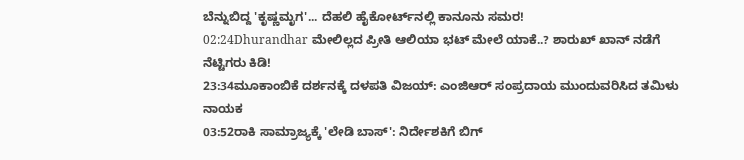ಬೆನ್ನುಬಿದ್ದ 'ಕೃಷ್ಣಮೃಗ'... ದೆಹಲಿ ಹೈಕೋರ್ಟ್‌ನಲ್ಲಿ ಕಾನೂನು ಸಮರ!
02:24Dhurandhar ಮೇಲಿಲ್ಲದ ಪ್ರೀತಿ ಆಲಿಯಾ ಭಟ್ ಮೇಲೆ ಯಾಕೆ..? ಶಾರುಖ್ ಖಾನ್ ನಡೆಗೆ ನೆಟ್ಟಿಗರು ಕಿಡಿ!
23:34ಮೂಕಾಂಬಿಕೆ ದರ್ಶನಕ್ಕೆ ದಳಪತಿ ವಿಜಯ್: ಎಂಜಿಆರ್‌ ಸಂಪ್ರದಾಯ ಮುಂದುವರಿಸಿದ ತಮಿಳು ನಾಯಕ
03:52ರಾಕಿ ಸಾಮ್ರಾಜ್ಯಕ್ಕೆ 'ಲೇಡಿ ಬಾಸ್': ನಿರ್ದೇಶಕಿಗೆ ಬಿಗ್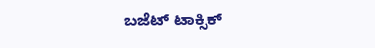ಬಜೆಟ್ ಟಾಕ್ಸಿಕ್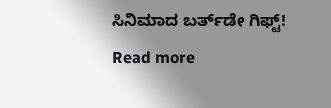ಸಿನಿಮಾದ ಬರ್ತ್‌ಡೇ ಗಿಫ್ಟ್!
Read more